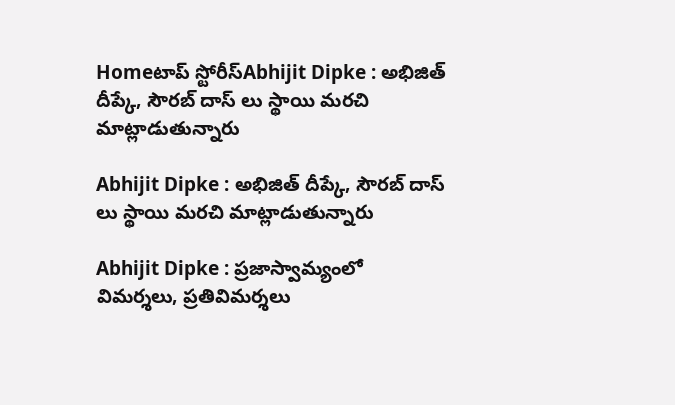Homeటాప్ స్టోరీస్Abhijit Dipke : అభిజిత్ దీప్కే, సౌరబ్ దాస్ లు స్థాయి మరచి మాట్లాడుతున్నారు

Abhijit Dipke : అభిజిత్ దీప్కే, సౌరబ్ దాస్ లు స్థాయి మరచి మాట్లాడుతున్నారు

Abhijit Dipke : ప్రజాస్వామ్యంలో విమర్శలు, ప్రతివిమర్శలు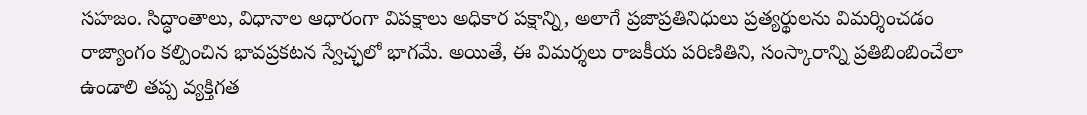సహజం. సిద్ధాంతాలు, విధానాల ఆధారంగా విపక్షాలు అధికార పక్షాన్ని, అలాగే ప్రజాప్రతినిధులు ప్రత్యర్థులను విమర్శించడం రాజ్యాంగం కల్పించిన భావప్రకటన స్వేచ్ఛలో భాగమే. అయితే, ఈ విమర్శలు రాజకీయ పరిణితిని, సంస్కారాన్ని ప్రతిబింబించేలా ఉండాలి తప్ప వ్యక్తిగత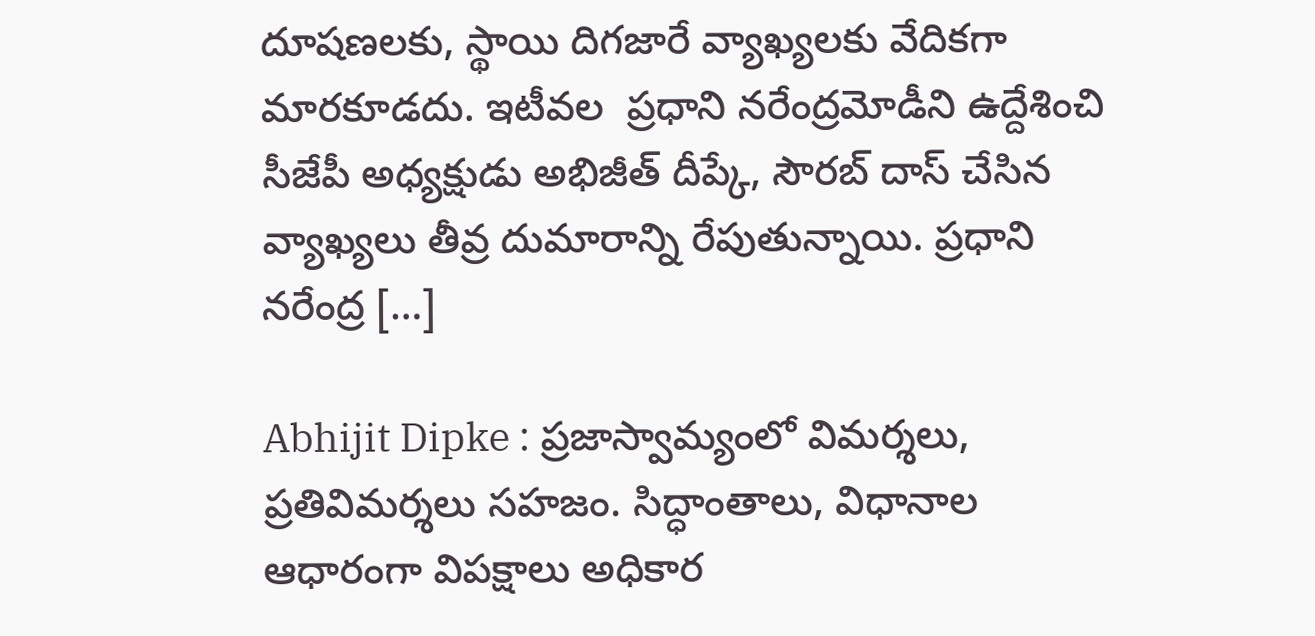దూషణలకు, స్థాయి దిగజారే వ్యాఖ్యలకు వేదికగా మారకూడదు. ఇటీవల  ప్రధాని నరేంద్రమోడీని ఉద్దేశించి సీజేపీ అధ్యక్షుడు అభిజీత్ దీప్కే, సౌరబ్ దాస్ చేసిన వ్యాఖ్యలు తీవ్ర దుమారాన్ని రేపుతున్నాయి. ప్రధాని నరేంద్ర […]

Abhijit Dipke : ప్రజాస్వామ్యంలో విమర్శలు, ప్రతివిమర్శలు సహజం. సిద్ధాంతాలు, విధానాల ఆధారంగా విపక్షాలు అధికార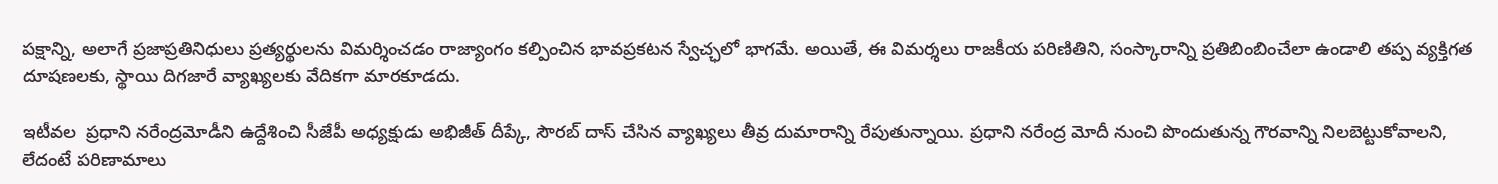పక్షాన్ని, అలాగే ప్రజాప్రతినిధులు ప్రత్యర్థులను విమర్శించడం రాజ్యాంగం కల్పించిన భావప్రకటన స్వేచ్ఛలో భాగమే. అయితే, ఈ విమర్శలు రాజకీయ పరిణితిని, సంస్కారాన్ని ప్రతిబింబించేలా ఉండాలి తప్ప వ్యక్తిగత దూషణలకు, స్థాయి దిగజారే వ్యాఖ్యలకు వేదికగా మారకూడదు.

ఇటీవల  ప్రధాని నరేంద్రమోడీని ఉద్దేశించి సీజేపీ అధ్యక్షుడు అభిజీత్ దీప్కే, సౌరబ్ దాస్ చేసిన వ్యాఖ్యలు తీవ్ర దుమారాన్ని రేపుతున్నాయి. ప్రధాని నరేంద్ర మోదీ నుంచి పొందుతున్న గౌరవాన్ని నిలబెట్టుకోవాలని, లేదంటే పరిణామాలు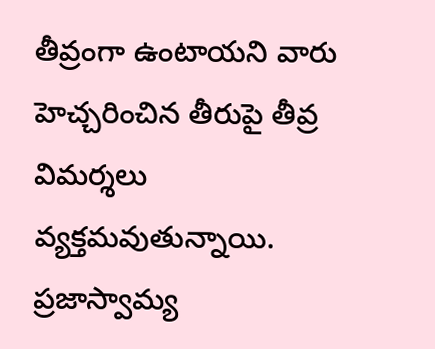తీవ్రంగా ఉంటాయని వారు హెచ్చరించిన తీరుపై తీవ్ర విమర్శలు వ్యక్తమవుతున్నాయి. ప్రజాస్వామ్య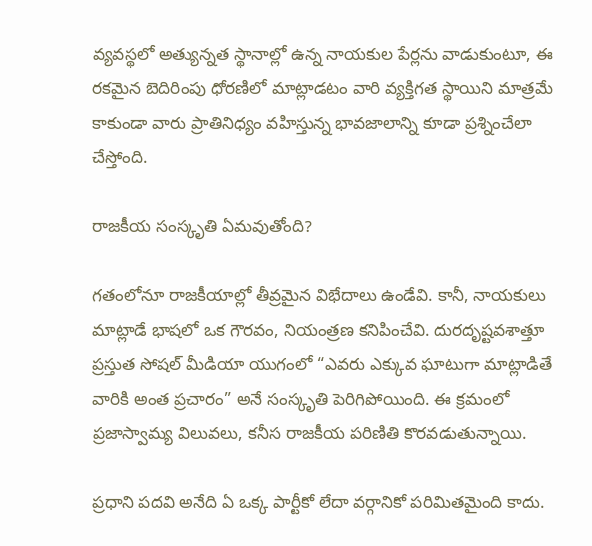వ్యవస్థలో అత్యున్నత స్థానాల్లో ఉన్న నాయకుల పేర్లను వాడుకుంటూ, ఈ రకమైన బెదిరింపు ధోరణిలో మాట్లాడటం వారి వ్యక్తిగత స్థాయిని మాత్రమే కాకుండా వారు ప్రాతినిధ్యం వహిస్తున్న భావజాలాన్ని కూడా ప్రశ్నించేలా చేస్తోంది.

రాజకీయ సంస్కృతి ఏమవుతోంది?

గతంలోనూ రాజకీయాల్లో తీవ్రమైన విభేదాలు ఉండేవి. కానీ, నాయకులు మాట్లాడే భాషలో ఒక గౌరవం, నియంత్రణ కనిపించేవి. దురదృష్టవశాత్తూ ప్రస్తుత సోషల్ మీడియా యుగంలో “ఎవరు ఎక్కువ ఘాటుగా మాట్లాడితే వారికి అంత ప్రచారం” అనే సంస్కృతి పెరిగిపోయింది. ఈ క్రమంలో ప్రజాస్వామ్య విలువలు, కనీస రాజకీయ పరిణితి కొరవడుతున్నాయి.

ప్రధాని పదవి అనేది ఏ ఒక్క పార్టీకో లేదా వర్గానికో పరిమితమైంది కాదు.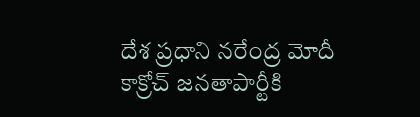దేశ ప్రధాని నరేంద్ర మోదీ కాక్రోచ్ జనతాపార్టీకి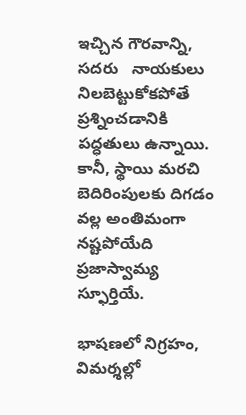ఇచ్చిన గౌరవాన్ని, సదరు   నాయకులు నిలబెట్టుకోకపోతే ప్రశ్నించడానికి పద్ధతులు ఉన్నాయి. కానీ, స్థాయి మరచి బెదిరింపులకు దిగడం వల్ల అంతిమంగా నష్టపోయేది ప్రజాస్వామ్య స్ఫూర్తియే.

భాషణలో నిగ్రహం, విమర్శల్లో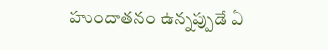హుందాతనం ఉన్నప్పుడే ఏ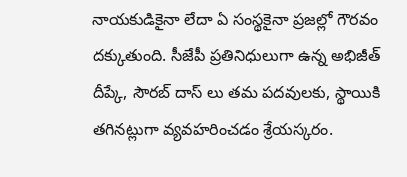నాయకుడికైనా లేదా ఏ సంస్థకైనా ప్రజల్లో గౌరవం దక్కుతుంది. సీజేపీ ప్రతినిధులుగా ఉన్న అభిజీత్ దీప్కే, సౌరబ్ దాస్ లు తమ పదవులకు, స్థాయికి తగినట్లుగా వ్యవహరించడం శ్రేయస్కరం.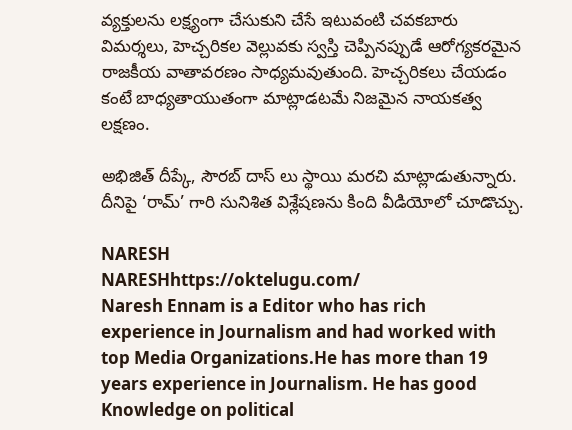వ్యక్తులను లక్ష్యంగా చేసుకుని చేసే ఇటువంటి చవకబారు విమర్శలు, హెచ్చరికల వెల్లువకు స్వస్తి చెప్పినప్పుడే ఆరోగ్యకరమైన రాజకీయ వాతావరణం సాధ్యమవుతుంది. హెచ్చరికలు చేయడం కంటే బాధ్యతాయుతంగా మాట్లాడటమే నిజమైన నాయకత్వ లక్షణం.

అభిజిత్ దీప్కే, సౌరబ్ దాస్ లు స్థాయి మరచి మాట్లాడుతున్నారు. దీనిపై ‘రామ్’ గారి సునిశిత విశ్లేషణను కింది వీడియోలో చూడొచ్చు.

NARESH
NARESHhttps://oktelugu.com/
Naresh Ennam is a Editor who has rich experience in Journalism and had worked with top Media Organizations.He has more than 19 years experience in Journalism. He has good Knowledge on political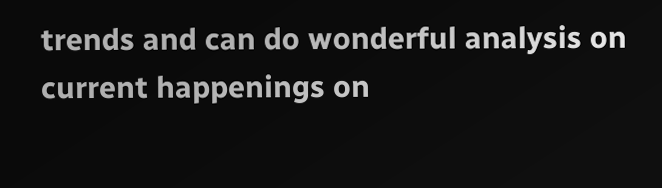trends and can do wonderful analysis on current happenings on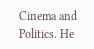Cinema and Politics. He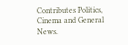Contributes Politics, Cinema and General News.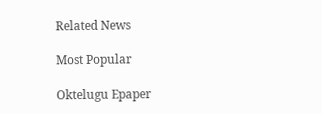Related News

Most Popular

Oktelugu Epaper